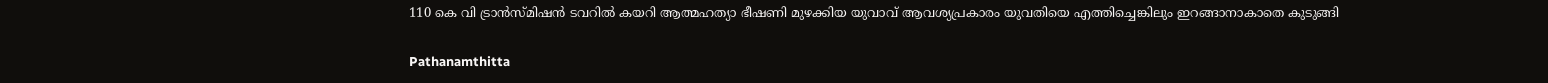110 കെ വി ട്രാൻസ്മിഷൻ ടവറിൽ കയറി ആത്മഹത്യാ ഭീഷണി മുഴക്കിയ യുവാവ് ആവശ്യപ്രകാരം യുവതിയെ എത്തിച്ചെങ്കിലും ഇറങ്ങാനാകാതെ കുടുങ്ങി

Pathanamthitta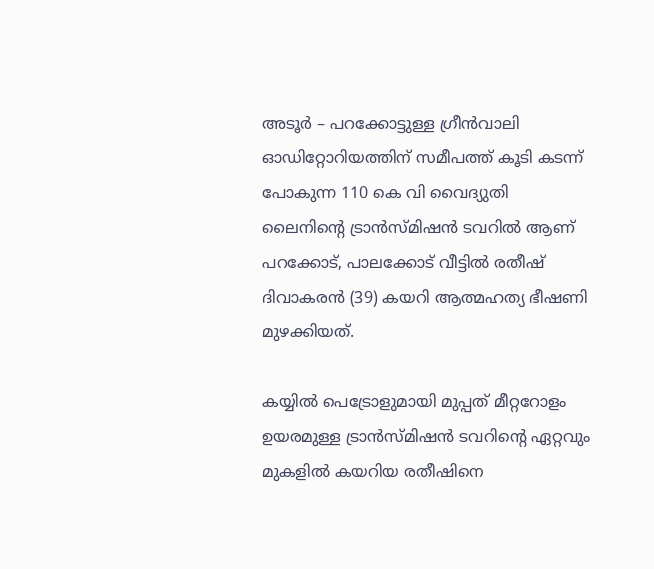അടൂർ – പറക്കോട്ടുള്ള ഗ്രീൻവാലി ഓഡിറ്റോറിയത്തിന് സമീപത്ത് കൂടി കടന്ന് പോകുന്ന 110 കെ വി വൈദ്യുതി ലൈനിന്റെ ട്രാൻസ്മിഷൻ ടവറിൽ ആണ് പറക്കോട്, പാലക്കോട് വീട്ടിൽ രതീഷ് ദിവാകരൻ (39) കയറി ആത്മഹത്യ ഭീഷണി മുഴക്കിയത്.

കയ്യിൽ പെട്രോളുമായി മുപ്പത് മീറ്ററോളം ഉയരമുള്ള ട്രാൻസ്മിഷൻ ടവറിന്റെ ഏറ്റവും മുകളിൽ കയറിയ രതീഷിനെ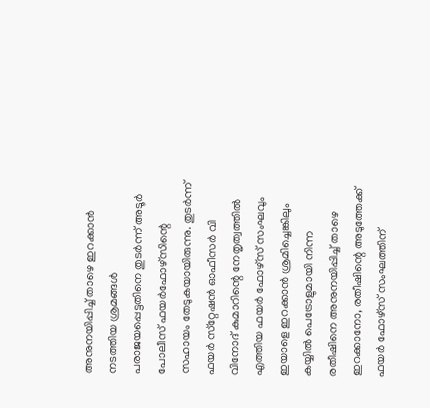അനുനയിപ്പിച്ച് താഴെ ഇറക്കാൻ നടത്തിയ ശ്രമങ്ങൾ പരാജയപ്പെട്ടതിനെ തുടർന്ന് അടൂർ പോലീസ് ഫയർഫോഴ്‌സിന്റെ സഹായം തേടുകയായിരുന്നു. തുടർന്ന് ഫയർ സ്‌റ്റേഷൻ ഓഫീസർ വി വിനോദ് കുമാറിന്റെ നേതൃത്വത്തിൽ എത്തിയ ഫയർ ഫോഴ്‌സ് സംഘവും ഇയാളെ ഇറക്കാൻ ശ്രമിച്ചെങ്കിലും കയ്യിൽ പെട്രോളുമായി നിന്ന രതീഷിനെ അനുനയിപ്പിച്ച് താഴെ ഇറക്കാനോ, രതീഷിന്റെ അടുത്തേക്ക് ഫയർ ഫോഴ്‌സ് സംഘത്തിന്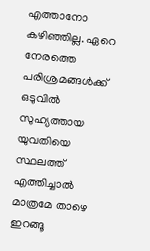എത്താനോ കഴിഞ്ഞില്ല. ഏറെ നേരത്തെ പരിശ്രമങ്ങൾക്ക് ഒടുവിൽ സുഹ്യത്തായ യുവതിയെ സ്ഥലത്ത് എത്തിച്ചാൽ മാത്രമേ താഴെ ഇറങ്ങൂ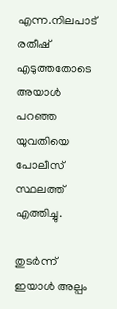എന്ന.നിലപാട് രതീഷ് എടുത്തതോടെ അയാൾ പറഞ്ഞ യുവതിയെ പോലീസ് സ്ഥലത്ത് എത്തിച്ചു.

തുടർന്ന് ഇയാൾ അല്പം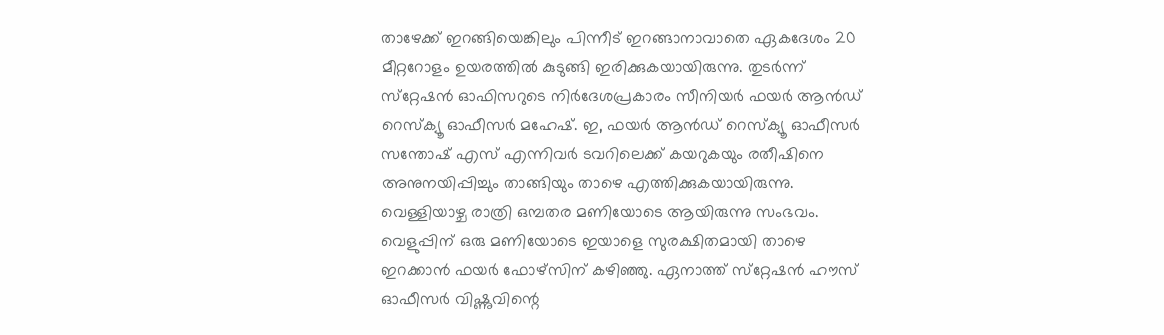താഴേക്ക് ഇറങ്ങിയെങ്കിലും പിന്നീട് ഇറങ്ങാനാവാതെ ഏകദേശം 20 മീറ്ററോളം ഉയരത്തിൽ കുടുങ്ങി ഇരിക്കുകയായിരുന്നു. തുടർന്ന് സ്‌റ്റേഷൻ ഓഫിസറുടെ നിർദേശപ്രകാരം സീനിയർ ഫയർ ആൻഡ് റെസ്‌ക്യൂ ഓഫീസർ മഹേഷ്. ഇ, ഫയർ ആൻഡ് റെസ്‌ക്യൂ ഓഫീസർ സന്തോഷ് എസ് എന്നിവർ ടവറിലെക്ക് കയറുകയും രതീഷിനെ അനുനയിപ്പിച്ചും താങ്ങിയും താഴെ എത്തിക്കുകയായിരുന്നു. വെള്ളിയാഴ്ച രാത്രി ഒമ്പതര മണിയോടെ ആയിരുന്നു സംഭവം. വെളുപ്പിന് ഒരു മണിയോടെ ഇയാളെ സുരക്ഷിതമായി താഴെ ഇറക്കാൻ ഫയർ ഫോഴ്‌സിന് കഴിഞ്ഞു. ഏനാത്ത് സ്‌റ്റേഷൻ ഹൗസ് ഓഫീസർ വിഷ്ണുവിന്റെ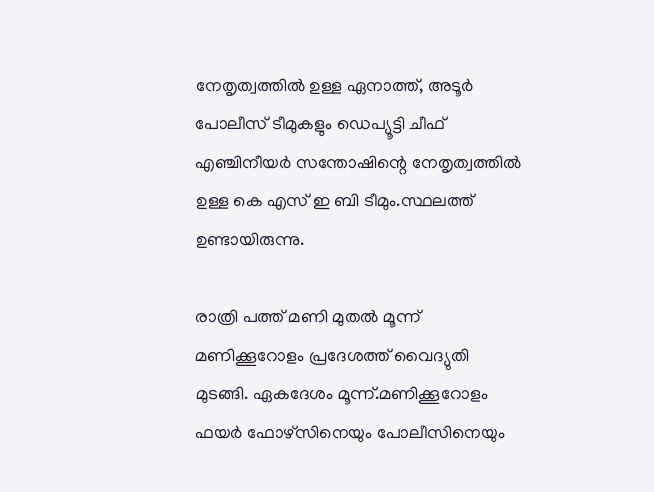നേതൃത്വത്തിൽ ഉള്ള ഏനാത്ത്, അടൂർ പോലീസ് ടീമുകളും ഡെപ്യൂട്ടി ചീഫ് എഞ്ചിനീയർ സന്തോഷിന്റെ നേതൃത്വത്തിൽ ഉള്ള കെ എസ് ഇ ബി ടീമും.സ്ഥലത്ത് ഉണ്ടായിരുന്നു.

രാത്രി പത്ത് മണി മുതൽ മൂന്ന് മണിക്കൂറോളം പ്രദേശത്ത് വൈദ്യുതി മുടങ്ങി. ഏകദേശം മൂന്ന്.മണിക്കൂറോളം ഫയർ ഫോഴ്‌സിനെയും പോലീസിനെയും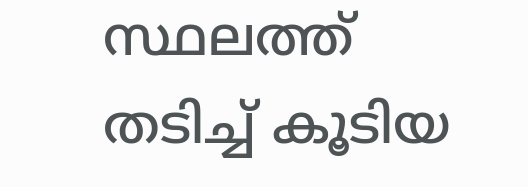സ്ഥലത്ത് തടിച്ച് കൂടിയ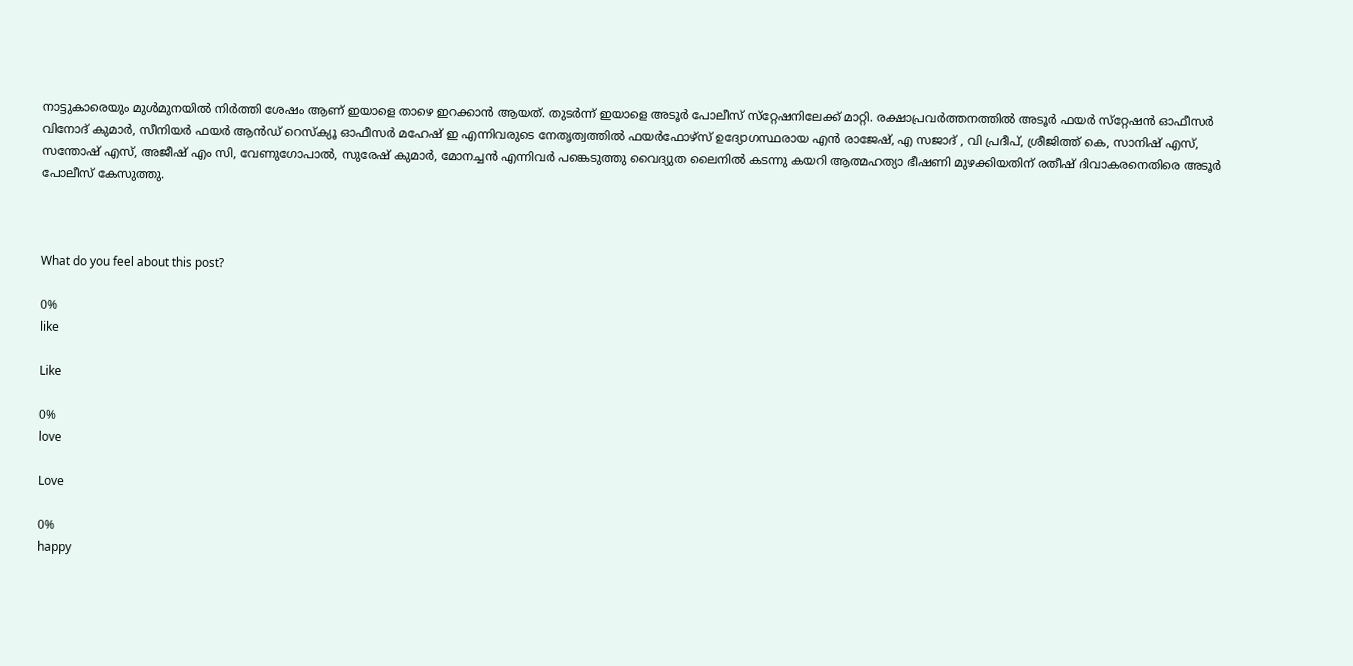നാട്ടുകാരെയും മുൾമുനയിൽ നിർത്തി ശേഷം ആണ് ഇയാളെ താഴെ ഇറക്കാൻ ആയത്. തുടർന്ന് ഇയാളെ അടൂർ പോലീസ് സ്‌റ്റേഷനിലേക്ക് മാറ്റി. രക്ഷാപ്രവർത്തനത്തിൽ അടൂർ ഫയർ സ്‌റ്റേഷൻ ഓഫീസർ വിനോദ് കുമാർ, സീനിയർ ഫയർ ആൻഡ് റെസ്‌ക്യൂ ഓഫീസർ മഹേഷ് ഇ എന്നിവരുടെ നേതൃത്വത്തിൽ ഫയർഫോഴ്‌സ് ഉദ്യോഗസ്ഥരായ എൻ രാജേഷ്, എ സജാദ് , വി പ്രദീപ്, ശ്രീജിത്ത് കെ, സാനിഷ് എസ്, സന്തോഷ് എസ്, അജീഷ് എം സി, വേണുഗോപാൽ, സുരേഷ് കുമാർ, മോനച്ചൻ എന്നിവർ പങ്കെടുത്തു വൈദ്യുത ലൈനിൽ കടന്നു കയറി ആത്മഹത്യാ ഭീഷണി മുഴക്കിയതിന് രതീഷ് ദിവാകരനെതിരെ അടൂർ പോലീസ് കേസുത്തു.



What do you feel about this post?

0%
like

Like

0%
love

Love

0%
happy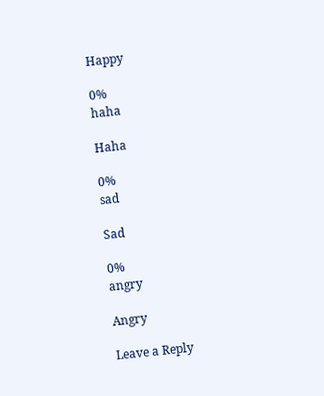Happy

0%
haha

Haha

0%
sad

Sad

0%
angry

Angry

Leave a Reply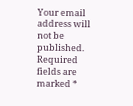Your email address will not be published. Required fields are marked *